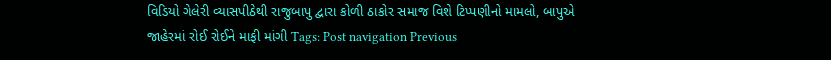વિડિયો ગેલેરી વ્યાસપીઠેથી રાજુબાપુ દ્વારા કોળી ઠાકોર સમાજ વિશે ટિપ્પણીનો મામલો, બાપુએ જાહેરમાં રોઈ રોઈને માફી માંગી Tags: Post navigation Previous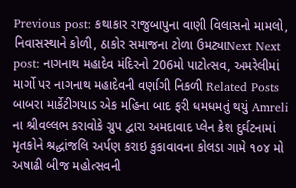Previous post: કથાકાર રાજુબાપુના વાણી વિલાસનો મામલો, નિવાસસ્થાને કોળી, ઠાકોર સમાજના ટોળા ઉમટ્યાNext Next post: નાગનાથ મહાદેવ મંદિરનો 206મો પાટોત્સવ, અમરેલીમાં માર્ગો પર નાગનાથ મહાદેવની વર્ણાગી નિકળી Related Posts બાબરા માર્કેટીગયાડ એક મહિના બાદ ફરી ધમધમતું થયું Amreli ના શ્રીવલ્લભ કરાવોકે ગ્રુપ દ્વારા અમદાવાદ પ્લેન ક્રેશ દુર્ઘટનામાં મૃતકોને શ્રદ્ધાંજલિ અર્પણ કરાઇ કુકાવાવના કોલડા ગામે ૧૦૪ મો અષાઢી બીજ મહોત્સવની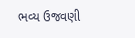ભવ્ય ઉજવણી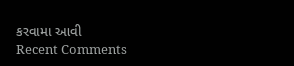કરવામા આવી
Recent Comments